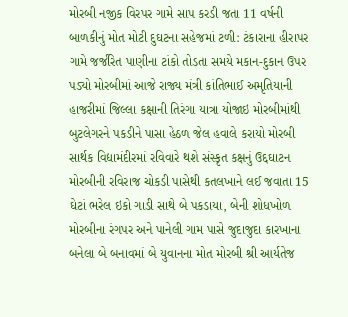મોરબી નજીક વિરપર ગામે સાપ કરડી જતા 11 વર્ષની બાળકીનું મોત મોટી દુઘટના સહેજમાં ટળી: ટંકારાના હીરાપર ગામે જર્જરિત પાણીના ટાંકો તોડતા સમયે મકાન-દુકાન ઉપર પડ્યો મોરબીમાં આજે રાજ્ય મંત્રી કાંતિભાઈ અમૃતિયાની હાજરીમાં જિલ્લા કક્ષાની તિરંગા યાત્રા યોજાઇ મોરબીમાંથી બુટલેગરને પકડીને પાસા હેઠળ જેલ હવાલે કરાયો મોરબી સાર્થક વિદ્યામંદીરમાં રવિવારે થશે સંસ્કૃત કક્ષનું ઉદ્દઘાટન મોરબીની રવિરાજ ચોકડી પાસેથી કતલખાને લઈ જવાતા 15 ઘેટાં ભરેલ ઇકો ગાડી સાથે બે પકડાયા, બેની શોધખોળ મોરબીના રંગપર અને પાનેલી ગામ પાસે જુદાજુદા કારખાના બનેલા બે બનાવમાં બે યુવાનના મોત મોરબી શ્રી આર્યતેજ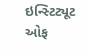ઇન્સ્ટિટ્યૂટ ઓફ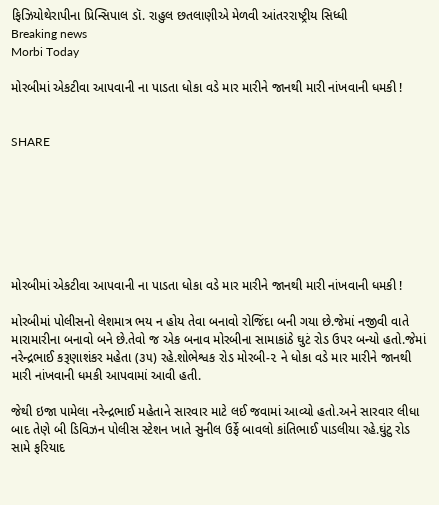ફિઝિયોથેરાપીના પ્રિન્સિપાલ ડૉ. રાહુલ છતલાણીએ મેળવી આંતરરાષ્ટ્રીય સિધ્ધી
Breaking news
Morbi Today

મોરબીમાં એકટીવા આપવાની ના પાડતા ધોકા વડે માર મારીને જાનથી મારી નાંખવાની ધમકી !


SHARE







મોરબીમાં એકટીવા આપવાની ના પાડતા ધોકા વડે માર મારીને જાનથી મારી નાંખવાની ધમકી !

મોરબીમાં પોલીસનો લેશમાત્ર ભય ન હોય તેવા બનાવો રોજિંદા બની ગયા છે.જેમાં નજીવી વાતે મારામારીના બનાવો બને છે.તેવો જ એક બનાવ મોરબીના સામાકાંઠે ઘુટં રોડ ઉપર બન્યો હતો.જેમાં નરેન્દ્રભાઈ કરૂણાશંકર મહેતા (૩૫) રહે.શોભેશ્વક રોડ મોરબી-૨ ને ધોકા વડે માર મારીને જાનથી મારી નાંખવાની ધમકી આપવામાં આવી હતી.

જેથી ઇજા પામેલા નરેન્દ્રભાઈ મહેતાને સારવાર માટે લઈ જવામાં આવ્યો હતો.અને સારવાર લીધા બાદ તેણે બી ડિવિઝન પોલીસ સ્ટેશન ખાતે સુનીલ ઉર્ફે બાવલો કાંતિભાઈ પાડલીયા રહે.ઘુંટુ રોડ સામે ફરિયાદ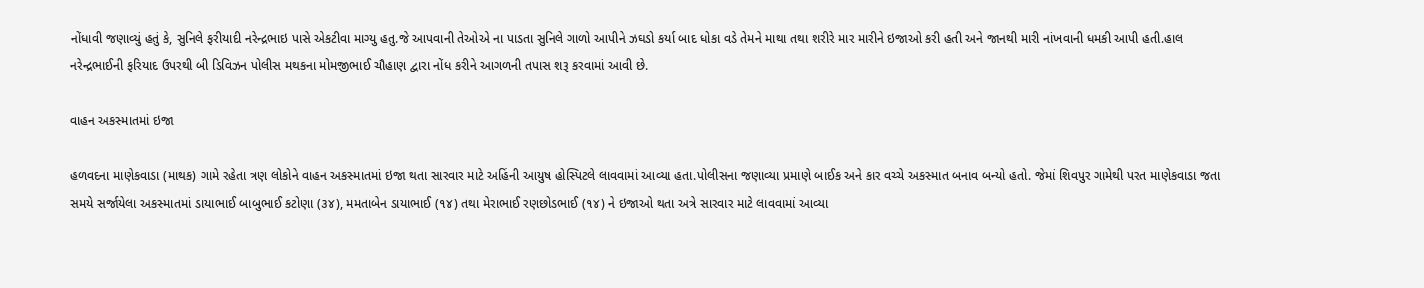નોંધાવી જણાવ્યું હતું કે, સુનિલે ફરીયાદી નરેન્દ્રભાઇ પાસે એકટીવા માગ્યુ હતુ.જે આપવાની તેઓએ ના પાડતા સુનિલે ગાળો આપીને ઝઘડો કર્યા બાદ ધોકા વડે તેમને માથા તથા શરીરે માર મારીને ઇજાઓ કરી હતી અને જાનથી મારી નાંખવાની ધમકી આપી હતી.હાલ નરેન્દ્રભાઈની ફરિયાદ ઉપરથી બી ડિવિઝન પોલીસ મથકના મોમજીભાઈ ચૌહાણ દ્વારા નોંધ કરીને આગળની તપાસ શરૂ કરવામાં આવી છે.

વાહન અકસ્માતમાં ઇજા

હળવદના માણેકવાડા (માથક) ગામે રહેતા ત્રણ લોકોને વાહન અકસ્માતમાં ઇજા થતા સારવાર માટે અહિંની આયુષ હોસ્પિટલે લાવવામાં આવ્યા હતા.પોલીસના જણાવ્યા પ્રમાણે બાઈક અને કાર વચ્ચે અકસ્માત બનાવ બન્યો હતો. જેમાં શિવપુર ગામેથી પરત માણેકવાડા જતા સમયે સર્જાયેલા અકસ્માતમાં ડાયાભાઈ બાબુભાઈ કટોણા (૩૪), મમતાબેન ડાયાભાઈ (૧૪) તથા મેરાભાઈ રણછોડભાઈ (૧૪) ને ઇજાઓ થતા અત્રે સારવાર માટે લાવવામાં આવ્યા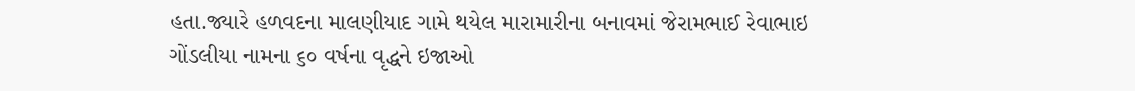હતા.જ્યારે હળવદના માલણીયાદ ગામે થયેલ મારામારીના બનાવમાં જેરામભાઈ રેવાભાઇ ગોંડલીયા નામના ૬૦ વર્ષના વૃદ્ધને ઇજાઓ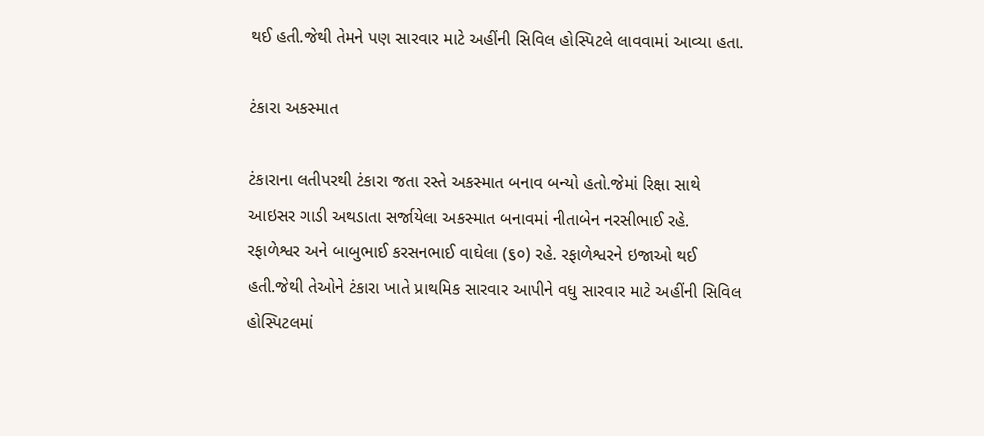થઈ હતી.જેથી તેમને પણ સારવાર માટે અહીંની સિવિલ હોસ્પિટલે લાવવામાં આવ્યા હતા.

ટંકારા અકસ્માત

ટંકારાના લતીપરથી ટંકારા જતા રસ્તે અકસ્માત બનાવ બન્યો હતો.જેમાં રિક્ષા સાથે આઇસર ગાડી અથડાતા સર્જાયેલા અકસ્માત બનાવમાં નીતાબેન નરસીભાઈ રહે. રફાળેશ્વર અને બાબુભાઈ કરસનભાઈ વાઘેલા (૬૦) રહે. રફાળેશ્વરને ઇજાઓ થઈ હતી.જેથી તેઓને ટંકારા ખાતે પ્રાથમિક સારવાર આપીને વધુ સારવાર માટે અહીંની સિવિલ હોસ્પિટલમાં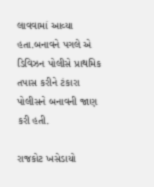લાવવામાં આવ્યા હતા.બનાવને પગલે એ ડિવિઝન પોલીસે પ્રાથમિક તપાસ કરીને ટંકારા પોલીસને બનાવની જાણ કરી હતી.

રાજકોટ ખસેડાયો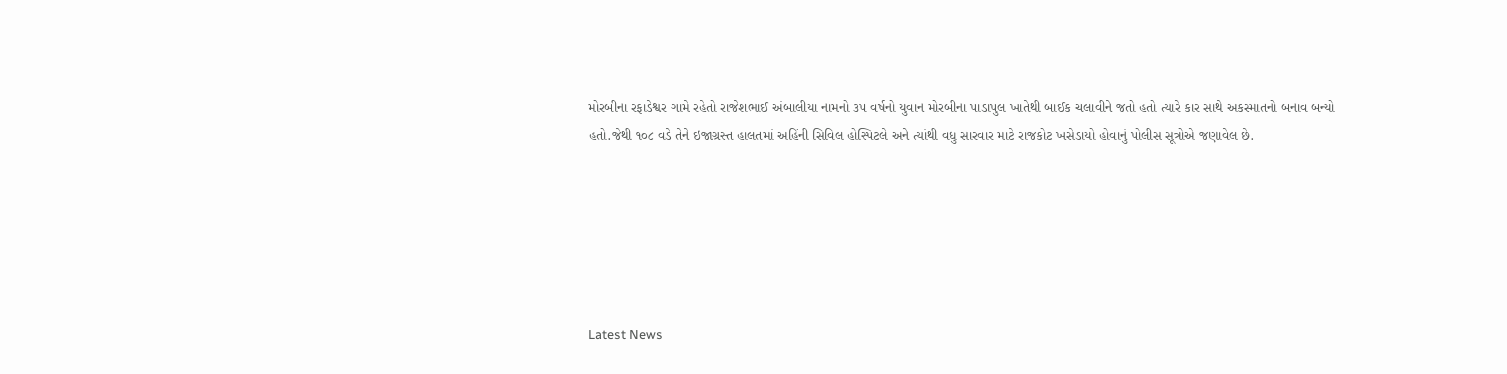મોરબીના રફાડેશ્વર ગામે રહેતો રાજેશભાઈ અંબાલીયા નામનો ૩૫ વર્ષનો યુવાન મોરબીના પાડાપુલ ખાતેથી બાઈક ચલાવીને જતો હતો ત્યારે કાર સાથે અકસ્માતનો બનાવ બન્યો હતો.જેથી ૧૦૮ વડે તેને ઇજાગ્રસ્ત હાલતમાં અહિંની સિવિલ હોસ્પિટલે અને ત્યાંથી વધુ સારવાર માટે રાજકોટ ખસેડાયો હોવાનું પોલીસ સૂત્રોએ જણાવેલ છે.






Latest News